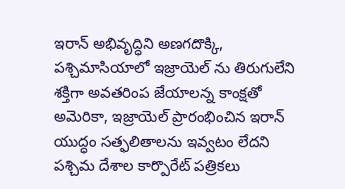ఇరాన్ అభివృద్ధిని అణగదొక్కి, పశ్చిమాసియాలో ఇజ్రాయెల్ ను తిరుగులేని శక్తిగా అవతరింప జేయాలన్న కాంక్షతో అమెరికా, ఇజ్రాయెల్ ప్రారంభించిన ఇరాన్ యుద్ధం సత్ఫలితాలను ఇవ్వటం లేదని పశ్చిమ దేశాల కార్పొరేట్ పత్రికలు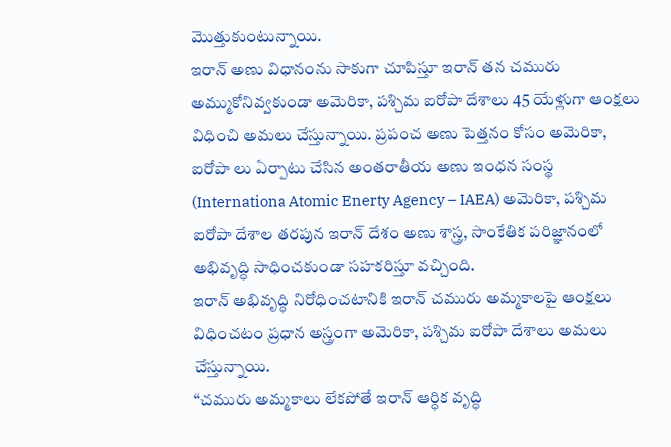మొత్తుకుంటున్నాయి.
ఇరాన్ అణు విధానంను సాకుగా చూపిస్తూ ఇరాన్ తన చమురు అమ్ముకోనివ్వకుండా అమెరికా, పశ్చిమ ఐరోపా దేశాలు 45 యేళ్లుగా ఆంక్షలు విధించి అమలు చేస్తున్నాయి. ప్రపంచ అణు పెత్తనం కోసం అమెరికా, ఐరోపా లు ఏర్పాటు చేసిన అంతరాతీయ అణు ఇంధన సంస్థ (Internationa Atomic Enerty Agency – IAEA) అమెరికా, పశ్చిమ ఐరోపా దేశాల తరపున ఇరాన్ దేశం అణు శాస్త్ర, సాంకేతిక పరిజ్ఞానంలో అభివృద్ధి సాధించకుండా సహకరిస్తూ వచ్చింది.
ఇరాన్ అభివృద్ధి నిరోధించటానికి ఇరాన్ చమురు అమ్మకాలపై ఆంక్షలు విధించటం ప్రధాన అస్త్రంగా అమెరికా, పశ్చిమ ఐరోపా దేశాలు అమలు చేస్తున్నాయి.
“చమురు అమ్మకాలు లేకపోతే ఇరాన్ ఆర్ధిక వృద్ధి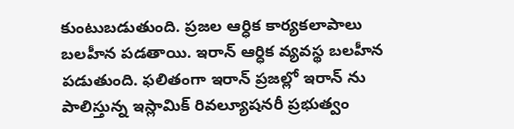కుంటుబడుతుంది. ప్రజల ఆర్ధిక కార్యకలాపాలు బలహీన పడతాయి. ఇరాన్ ఆర్ధిక వ్యవస్థ బలహీన పడుతుంది. ఫలితంగా ఇరాన్ ప్రజల్లో ఇరాన్ ను పాలిస్తున్న ఇస్లామిక్ రివల్యూషనరీ ప్రభుత్వం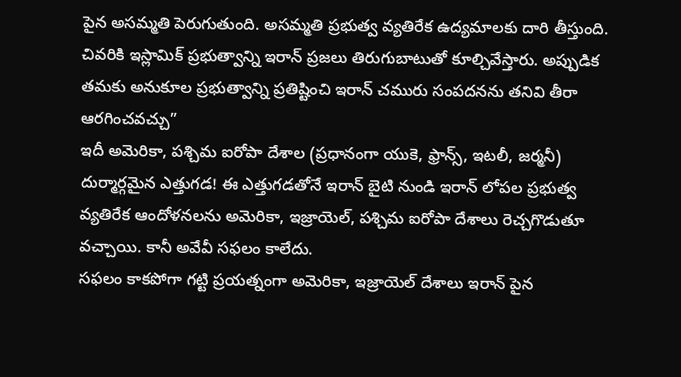పైన అసమ్మతి పెరుగుతుంది. అసమ్మతి ప్రభుత్వ వ్యతిరేక ఉద్యమాలకు దారి తీస్తుంది. చివరికి ఇస్లామిక్ ప్రభుత్వాన్ని ఇరాన్ ప్రజలు తిరుగుబాటుతో కూల్చివేస్తారు. అప్పుడిక తమకు అనుకూల ప్రభుత్వాన్ని ప్రతిష్టించి ఇరాన్ చమురు సంపదనను తనివి తీరా ఆరగించవచ్చు”
ఇదీ అమెరికా, పశ్చిమ ఐరోపా దేశాల (ప్రధానంగా యుకె, ఫ్రాన్స్, ఇటలీ, జర్మనీ) దుర్మార్గమైన ఎత్తుగడ! ఈ ఎత్తుగడతోనే ఇరాన్ బైటి నుండి ఇరాన్ లోపల ప్రభుత్వ వ్యతిరేక ఆందోళనలను అమెరికా, ఇజ్రాయెల్, పశ్చిమ ఐరోపా దేశాలు రెచ్చగొడుతూ వచ్చాయి. కానీ అవేవీ సఫలం కాలేదు.
సఫలం కాకపోగా గట్టి ప్రయత్నంగా అమెరికా, ఇజ్రాయెల్ దేశాలు ఇరాన్ పైన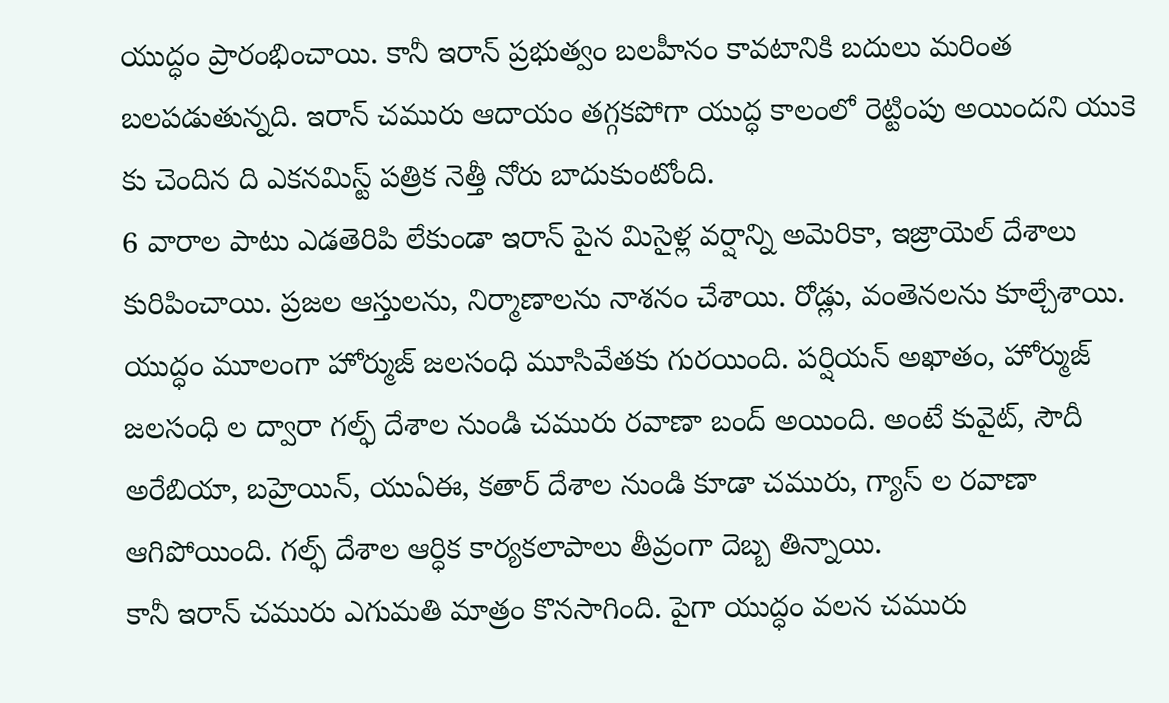యుద్ధం ప్రారంభించాయి. కానీ ఇరాన్ ప్రభుత్వం బలహీనం కావటానికి బదులు మరింత బలపడుతున్నది. ఇరాన్ చమురు ఆదాయం తగ్గకపోగా యుద్ధ కాలంలో రెట్టింపు అయిందని యుకె కు చెందిన ది ఎకనమిస్ట్ పత్రిక నెత్తీ నోరు బాదుకుంటోంది.
6 వారాల పాటు ఎడతెరిపి లేకుండా ఇరాన్ పైన మిసైళ్ల వర్షాన్ని అమెరికా, ఇజ్రాయెల్ దేశాలు కురిపించాయి. ప్రజల ఆస్తులను, నిర్మాణాలను నాశనం చేశాయి. రోడ్లు, వంతెనలను కూల్చేశాయి. యుద్ధం మూలంగా హోర్ముజ్ జలసంధి మూసివేతకు గురయింది. పర్షియన్ అఖాతం, హోర్ముజ్ జలసంధి ల ద్వారా గల్ఫ్ దేశాల నుండి చమురు రవాణా బంద్ అయింది. అంటే కువైట్, సౌదీ అరేబియా, బహ్రెయిన్, యుఏఈ, కతార్ దేశాల నుండి కూడా చమురు, గ్యాస్ ల రవాణా ఆగిపోయింది. గల్ఫ్ దేశాల ఆర్ధిక కార్యకలాపాలు తీవ్రంగా దెబ్బ తిన్నాయి.
కానీ ఇరాన్ చమురు ఎగుమతి మాత్రం కొనసాగింది. పైగా యుద్ధం వలన చమురు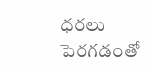ధరలు పెరగడంతో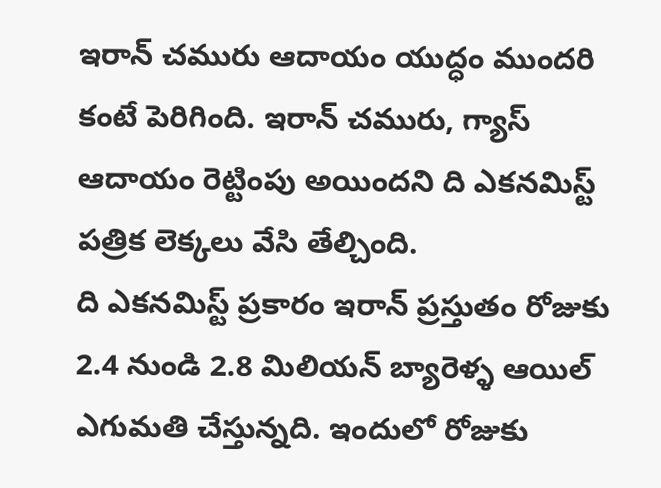ఇరాన్ చమురు ఆదాయం యుద్ధం ముందరి కంటే పెరిగింది. ఇరాన్ చమురు, గ్యాస్ ఆదాయం రెట్టింపు అయిందని ది ఎకనమిస్ట్ పత్రిక లెక్కలు వేసి తేల్చింది.
ది ఎకనమిస్ట్ ప్రకారం ఇరాన్ ప్రస్తుతం రోజుకు 2.4 నుండి 2.8 మిలియన్ బ్యారెళ్ళ ఆయిల్ ఎగుమతి చేస్తున్నది. ఇందులో రోజుకు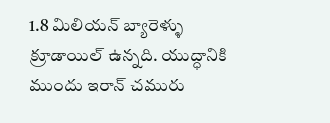1.8 మిలియన్ బ్యారెళ్ళు క్రూడాయిల్ ఉన్నది. యుద్ధానికి ముందు ఇరాన్ చమురు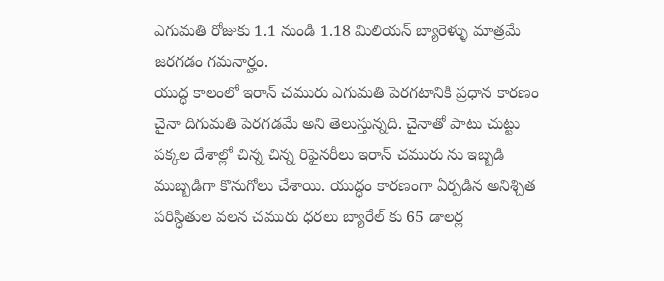ఎగుమతి రోజుకు 1.1 నుండి 1.18 మిలియన్ బ్యారెళ్ళు మాత్రమే జరగడం గమనార్హం.
యుద్ధ కాలంలో ఇరాన్ చమురు ఎగుమతి పెరగటానికి ప్రధాన కారణం చైనా దిగుమతి పెరగడమే అని తెలుస్తున్నది. చైనాతో పాటు చుట్టు పక్కల దేశాల్లో చిన్న చిన్న రిఫైనరీలు ఇరాన్ చమురు ను ఇబ్బడి ముబ్బడిగా కొనుగోలు చేశాయి. యుద్ధం కారణంగా ఏర్పడిన అనిశ్చిత పరిస్ధితుల వలన చమురు ధరలు బ్యారేల్ కు 65 డాలర్ల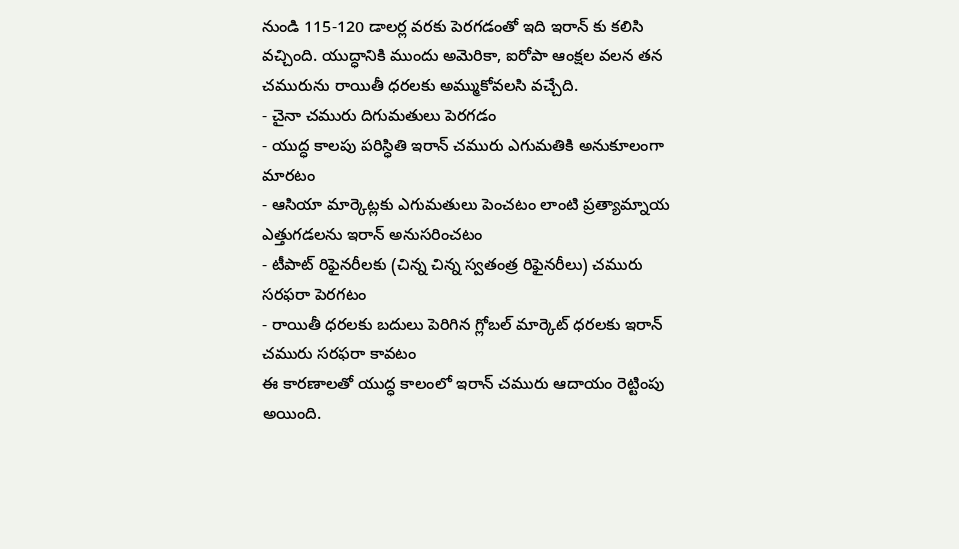నుండి 115-120 డాలర్ల వరకు పెరగడంతో ఇది ఇరాన్ కు కలిసి వచ్చింది. యుద్ధానికి ముందు అమెరికా, ఐరోపా ఆంక్షల వలన తన చమురును రాయితీ ధరలకు అమ్ముకోవలసి వచ్చేది.
- చైనా చమురు దిగుమతులు పెరగడం
- యుద్ధ కాలపు పరిస్ధితి ఇరాన్ చమురు ఎగుమతికి అనుకూలంగా మారటం
- ఆసియా మార్కెట్లకు ఎగుమతులు పెంచటం లాంటి ప్రత్యామ్నాయ ఎత్తుగడలను ఇరాన్ అనుసరించటం
- టీపాట్ రిఫైనరీలకు (చిన్న చిన్న స్వతంత్ర రిఫైనరీలు) చమురు సరఫరా పెరగటం
- రాయితీ ధరలకు బదులు పెరిగిన గ్లోబల్ మార్కెట్ ధరలకు ఇరాన్ చమురు సరఫరా కావటం
ఈ కారణాలతో యుద్ధ కాలంలో ఇరాన్ చమురు ఆదాయం రెట్టింపు అయింది.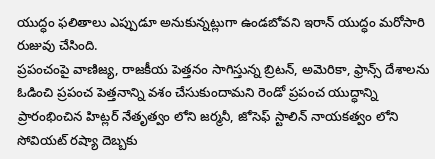యుద్ధం ఫలితాలు ఎప్పుడూ అనుకున్నట్లుగా ఉండబోవని ఇరాన్ యుద్ధం మరోసారి రుజువు చేసింది.
ప్రపంచంపై వాణిజ్య, రాజకీయ పెత్తనం సాగిస్తున్న బ్రిటన్, అమెరికా, ఫ్రాన్స్ దేశాలను ఓడించి ప్రపంచ పెత్తనాన్ని వశం చేసుకుందామని రెండో ప్రపంచ యుద్ధాన్ని ప్రారంభించిన హిట్లర్ నేతృత్వం లోని జర్మనీ, జోసెఫ్ స్టాలిన్ నాయకత్వం లోని సోవియట్ రష్యా దెబ్బకు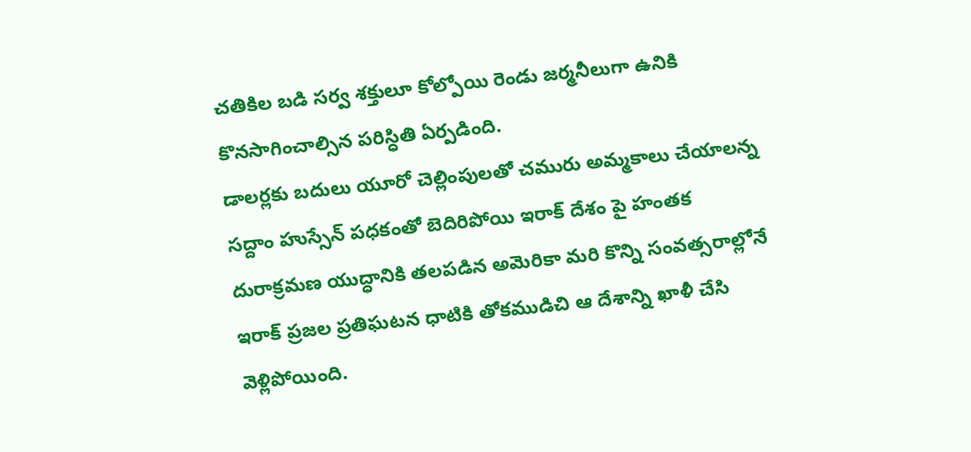చతికిల బడి సర్వ శక్తులూ కోల్పోయి రెండు జర్మనీలుగా ఉనికి కొనసాగించాల్సిన పరిస్ధితి ఏర్పడింది.
డాలర్లకు బదులు యూరో చెల్లింపులతో చమురు అమ్మకాలు చేయాలన్న సద్దాం హుస్సేన్ పధకంతో బెదిరిపోయి ఇరాక్ దేశం పై హంతక దురాక్రమణ యుద్ధానికి తలపడిన అమెరికా మరి కొన్ని సంవత్సరాల్లోనే ఇరాక్ ప్రజల ప్రతిఘటన ధాటికి తోకముడిచి ఆ దేశాన్ని ఖాళీ చేసి వెళ్లిపోయింది.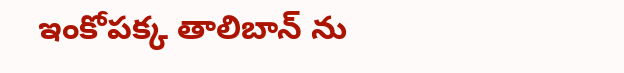ఇంకోపక్క తాలిబాన్ ను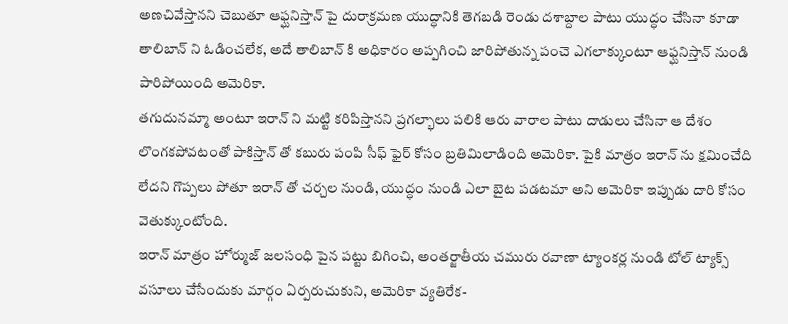అణచివేస్తానని చెబుతూ ఆఫ్ఘనిస్తాన్ పై దురాక్రమణ యుద్ధానికి తెగబడి రెండు దశాబ్దాల పాటు యుద్ధం చేసినా కూడా తాలిబాన్ ని ఓడించలేక, అదే తాలిబాన్ కి అధికారం అప్పగించి జారిపోతున్న పంచె ఎగలాక్కుంటూ ఆఫ్ఘనిస్తాన్ నుండి పారిపోయింది అమెరికా.
తగుదునమ్మా అంటూ ఇరాన్ ని మట్టి కరిపిస్తానని ప్రగల్భాలు పలికి ఆరు వారాల పాటు దాడులు చేసినా ఆ దేశం లొంగకపోవటంతో పాకిస్తాన్ తో కబురు పంపి సీఫ్ ఫైర్ కోసం బ్రతిమిలాడింది అమెరికా. పైకి మాత్రం ఇరాన్ ను క్షమించేది లేదని గొప్పలు పోతూ ఇరాన్ తో చర్చల నుండి, యుద్ధం నుండి ఎలా బైట పడటమా అని అమెరికా ఇప్పుడు దారి కోసం వెతుక్కుంటోంది.
ఇరాన్ మాత్రం హోర్ముజ్ జలసంధి పైన పట్టు బిగించి, అంతర్జాతీయ చమురు రవాణా ట్యాంకర్ల నుండి టోల్ ట్యాక్స్ వసూలు చేసేందుకు మార్గం ఏర్పరుచుకుని, అమెరికా వ్యతిరేక-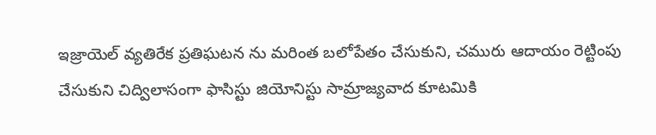ఇజ్రాయెల్ వ్యతిరేక ప్రతిఘటన ను మరింత బలోపేతం చేసుకుని, చమురు ఆదాయం రెట్టింపు చేసుకుని చిద్విలాసంగా ఫాసిస్టు జియోనిస్టు సామ్రాజ్యవాద కూటమికి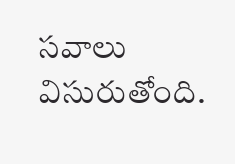సవాలు విసురుతోంది.